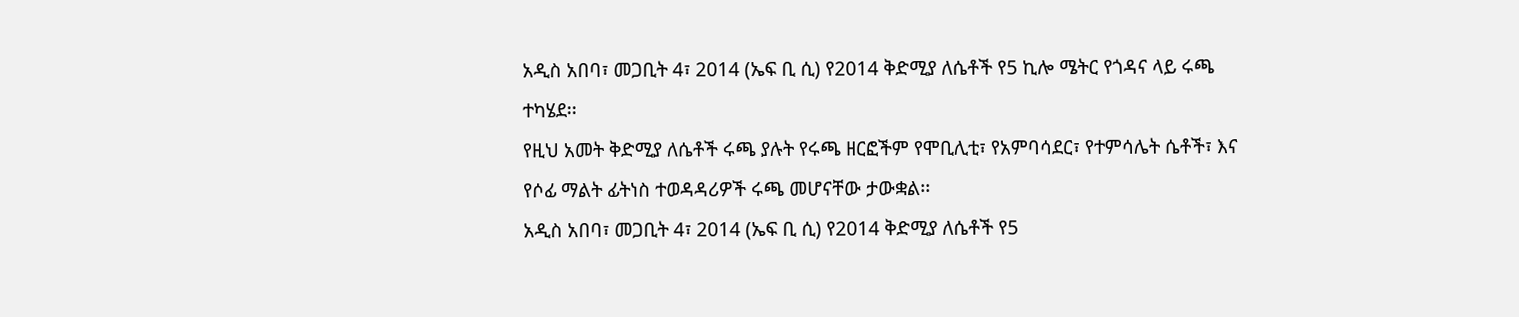አዲስ አበባ፣ መጋቢት 4፣ 2014 (ኤፍ ቢ ሲ) የ2014 ቅድሚያ ለሴቶች የ5 ኪሎ ሜትር የጎዳና ላይ ሩጫ ተካሄደ፡፡
የዚህ አመት ቅድሚያ ለሴቶች ሩጫ ያሉት የሩጫ ዘርፎችም የሞቢሊቲ፣ የአምባሳደር፣ የተምሳሌት ሴቶች፣ እና የሶፊ ማልት ፊትነስ ተወዳዳሪዎች ሩጫ መሆናቸው ታውቋል፡፡
አዲስ አበባ፣ መጋቢት 4፣ 2014 (ኤፍ ቢ ሲ) የ2014 ቅድሚያ ለሴቶች የ5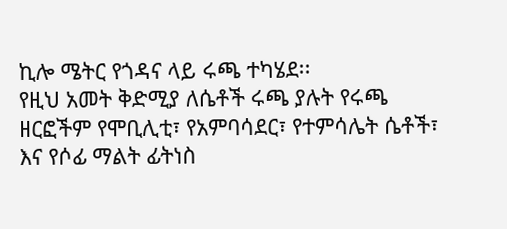ኪሎ ሜትር የጎዳና ላይ ሩጫ ተካሄደ፡፡
የዚህ አመት ቅድሚያ ለሴቶች ሩጫ ያሉት የሩጫ ዘርፎችም የሞቢሊቲ፣ የአምባሳደር፣ የተምሳሌት ሴቶች፣ እና የሶፊ ማልት ፊትነስ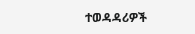ተወዳዳሪዎች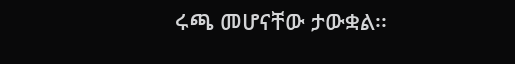ሩጫ መሆናቸው ታውቋል፡፡